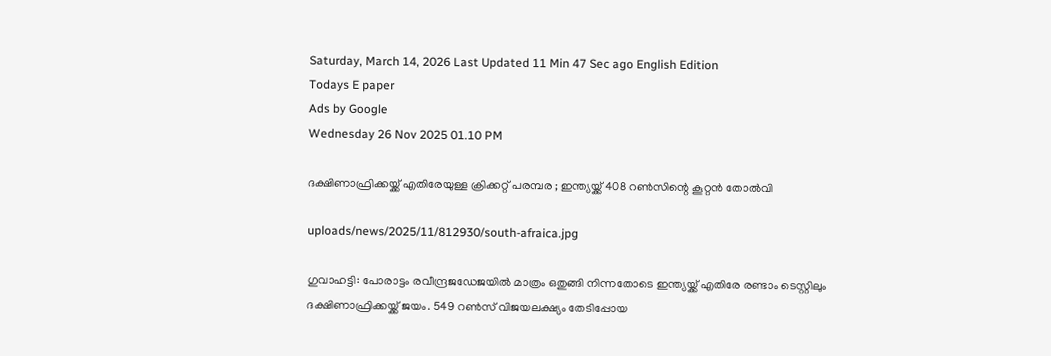Saturday, March 14, 2026 Last Updated 11 Min 47 Sec ago English Edition
Todays E paper
Ads by Google
Wednesday 26 Nov 2025 01.10 PM

ദക്ഷിണാഫ്രിക്കയ്ക്ക് എതിരേയുള്ള ക്രിക്കറ്റ് പരമ്പര ; ഇന്ത്യയ്ക്ക് 408 റണ്‍സിന്റെ കൂറ്റന്‍ തോല്‍വി

uploads/news/2025/11/812930/south-afraica.jpg

ഗുവാഹട്ടി: പോരാട്ടം രവീന്ദ്രജഡേജയില്‍ മാത്രം ഒതുങ്ങി നിന്നതോടെ ഇന്ത്യയ്ക്ക് എതിരേ രണ്ടാം ടെസ്റ്റിലും ദക്ഷിണാഫ്രിക്കയ്ക്ക് ജയം. 549 റണ്‍സ് വിജയലക്ഷ്യം തേടിപ്പോയ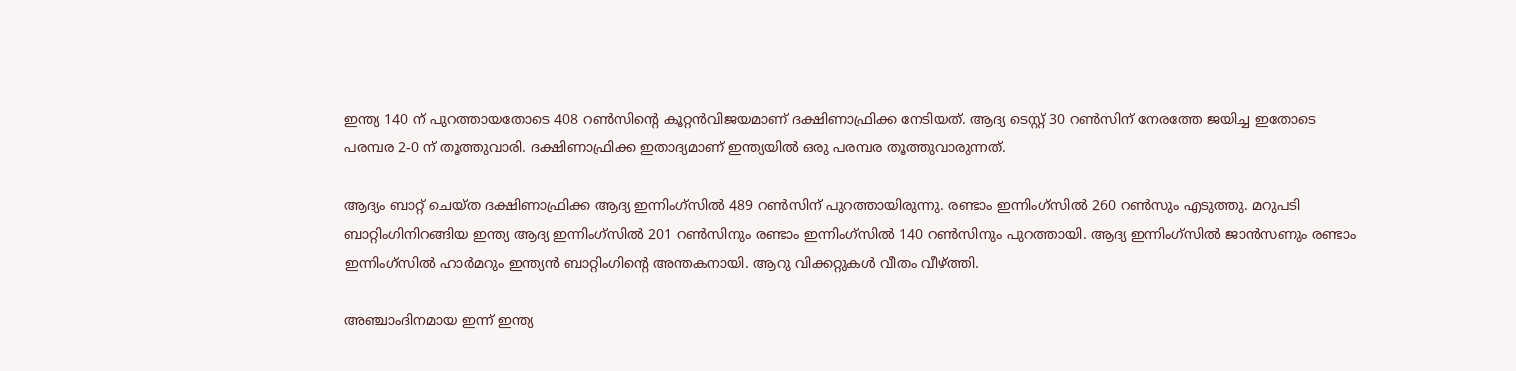ഇന്ത്യ 140 ന് പുറത്തായതോടെ 408 റണ്‍സിന്റെ കൂറ്റന്‍വിജയമാണ് ദക്ഷിണാഫ്രിക്ക നേടിയത്. ആദ്യ ടെസ്റ്റ് 30 റണ്‍സിന് നേരത്തേ ജയിച്ച ഇതോടെ പരമ്പര 2-0 ന് തൂത്തുവാരി. ദക്ഷിണാഫ്രിക്ക ഇതാദ്യമാണ് ഇന്ത്യയില്‍ ഒരു പരമ്പര തൂത്തുവാരുന്നത്.

ആദ്യം ബാറ്റ് ചെയ്ത ദക്ഷിണാഫ്രിക്ക ആദ്യ ഇന്നിംഗ്‌സില്‍ 489 റണ്‍സിന് പുറത്തായിരുന്നു. രണ്ടാം ഇന്നിംഗ്‌സില്‍ 260 റണ്‍സും എടുത്തു. മറുപടി ബാറ്റിംഗിനിറങ്ങിയ ഇന്ത്യ ആദ്യ ഇന്നിംഗ്‌സില്‍ 201 റണ്‍സിനും രണ്ടാം ഇന്നിംഗ്‌സില്‍ 140 റണ്‍സിനും പുറത്തായി. ആദ്യ ഇന്നിംഗ്‌സില്‍ ജാന്‍സണും രണ്ടാം ഇന്നിംഗ്‌സില്‍ ഹാര്‍മറും ഇന്ത്യന്‍ ബാറ്റിംഗിന്റെ അന്തകനായി. ആറു വിക്കറ്റുകള്‍ വീതം വീഴ്ത്തി.

അഞ്ചാംദിനമായ ഇന്ന് ഇന്ത്യ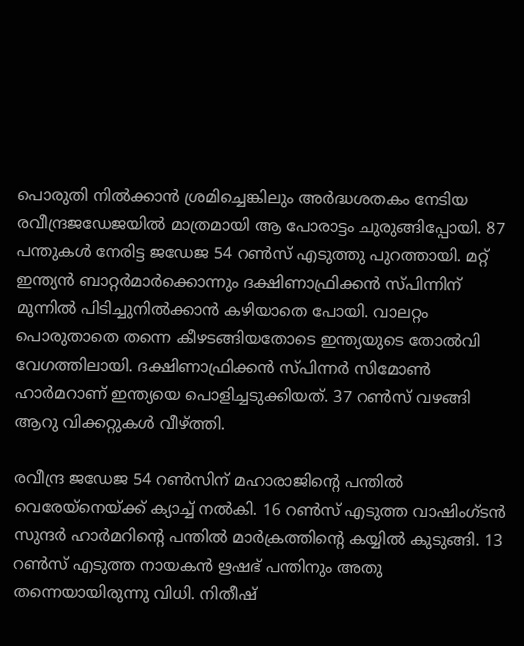പൊരുതി നില്‍ക്കാന്‍ ശ്രമിച്ചെങ്കിലും അര്‍ദ്ധശതകം നേടിയ രവീന്ദ്രജഡേജയില്‍ മാത്രമായി ആ പോരാട്ടം ചുരുങ്ങിപ്പോയി. 87 പന്തുകള്‍ നേരിട്ട ജഡേജ 54 റണ്‍സ് എടുത്തു പുറത്തായി. മറ്റ് ഇന്ത്യന്‍ ബാറ്റര്‍മാര്‍ക്കൊന്നും ദക്ഷിണാഫ്രിക്കന്‍ സ്പിന്നിന് മുന്നില്‍ പിടിച്ചുനില്‍ക്കാന്‍ കഴിയാതെ പോയി. വാലറ്റം പൊരുതാതെ തന്നെ കീഴടങ്ങിയതോടെ ഇന്ത്യയുടെ തോല്‍വി വേഗത്തിലായി. ദക്ഷിണാഫ്രിക്കന്‍ സ്പിന്നര്‍ സിമോണ്‍ ഹാര്‍മറാണ് ഇന്ത്യയെ പൊളിച്ചടുക്കിയത്. 37 റണ്‍സ് വഴങ്ങി ആറു വിക്കറ്റുകള്‍ വീഴ്ത്തി.

രവീന്ദ്ര ജഡേജ 54 റണ്‍സിന് മഹാരാജിന്റെ പന്തില്‍ വെരേയ്‌നെയ്ക്ക് ക്യാച്ച് നല്‍കി. 16 റണ്‍സ് എടുത്ത വാഷിംഗ്ടന്‍ സുന്ദര്‍ ഹാര്‍മറിന്റെ പന്തില്‍ മാര്‍ക്രത്തിന്റെ കയ്യില്‍ കുടുങ്ങി. 13 റണ്‍സ് എടുത്ത നായകന്‍ ഋഷഭ് പന്തിനും അതു തന്നെയായിരുന്നു വിധി. നിതീഷ്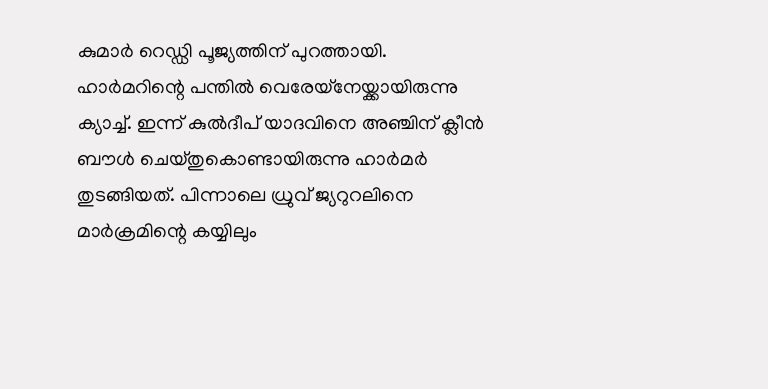കുമാര്‍ റെഡ്ഡി പൂജ്യത്തിന് പുറത്തായി. ഹാര്‍മറിന്റെ പന്തില്‍ വെരേയ്‌നേയ്ക്കായിരുന്നു ക്യാച്ച്. ഇന്ന് കുല്‍ദീപ് യാദവിനെ അഞ്ചിന് ക്ലീന്‍ ബൗള്‍ ചെയ്തുകൊണ്ടായിരുന്നു ഹാര്‍മര്‍ തുടങ്ങിയത്. പിന്നാലെ ധ്രുവ് ജ്യറുറലിനെ മാര്‍ക്രമിന്റെ കയ്യിലും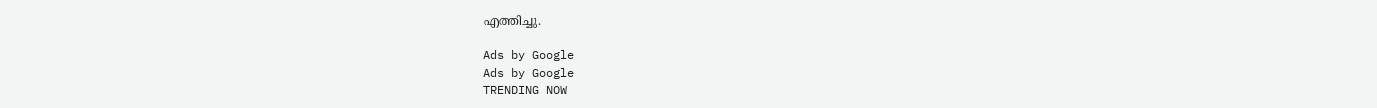എത്തിച്ചു.

Ads by Google
Ads by Google
TRENDING NOW